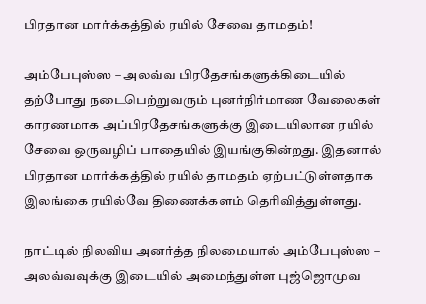பிரதான மார்க்கத்தில் ரயில் சேவை தாமதம்!

அம்பேபுஸ்ஸ – அலவ்வ பிரதேசங்களுக்கிடையில் தற்போது நடைபெற்றுவரும் புனர்நிர்மாண வேலைகள் காரணமாக அப்பிரதேசங்களுக்கு இடையிலான ரயில் சேவை ஒருவழிப் பாதையில் இயங்குகின்றது. இதனால் பிரதான மார்க்கத்தில் ரயில் தாமதம் ஏற்பட்டுள்ளதாக இலங்கை ரயில்வே திணைக்களம் தெரிவித்துள்ளது.

நாட்டில் நிலவிய அனர்த்த நிலமையால் அம்பேபுஸ்ஸ – அலவ்வவுக்கு இடையில் அமைந்துள்ள புஜ்ஜொமுவ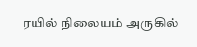ரயில் நிலையம் அருகில்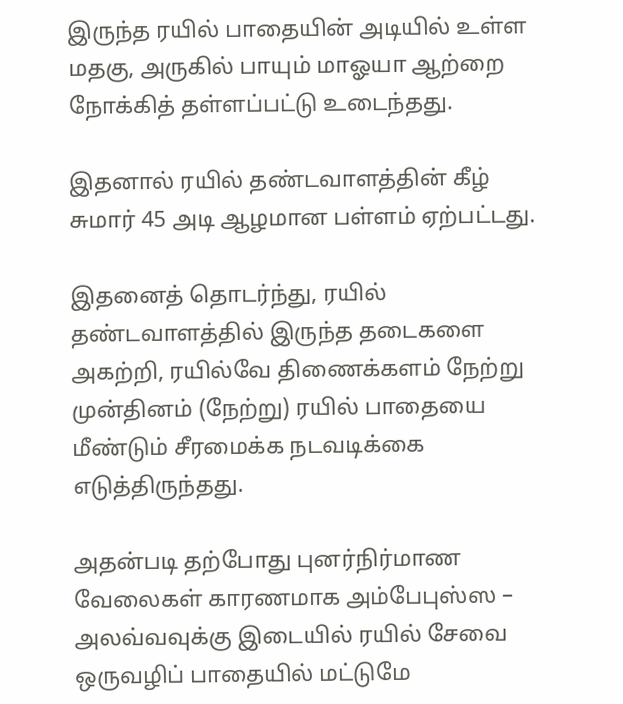இருந்த ரயில் பாதையின் அடியில் உள்ள மதகு, அருகில் பாயும் மாஓயா ஆற்றை நோக்கித் தள்ளப்பட்டு உடைந்தது.

இதனால் ரயில் தண்டவாளத்தின் கீழ் சுமார் 45 அடி ஆழமான பள்ளம் ஏற்பட்டது.

இதனைத் தொடர்ந்து, ரயில் தண்டவாளத்தில் இருந்த தடைகளை அகற்றி, ரயில்வே திணைக்களம் நேற்று முன்தினம் (நேற்று) ரயில் பாதையை மீண்டும் சீரமைக்க நடவடிக்கை எடுத்திருந்தது.

அதன்படி தற்போது புனர்நிர்மாண வேலைகள் காரணமாக அம்பேபுஸ்ஸ – அலவ்வவுக்கு இடையில் ரயில் சேவை ஒருவழிப் பாதையில் மட்டுமே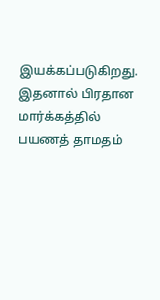இயக்கப்படுகிறது. இதனால் பிரதான மார்க்கத்தில் பயணத் தாமதம்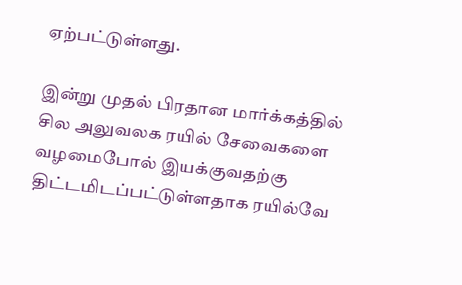ஏற்பட்டுள்ளது.

இன்று முதல் பிரதான மார்க்கத்தில் சில அலுவலக ரயில் சேவைகளை வழமைபோல் இயக்குவதற்கு திட்டமிடப்பட்டுள்ளதாக ரயில்வே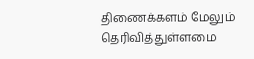திணைக்களம் மேலும் தெரிவித்துள்ளமை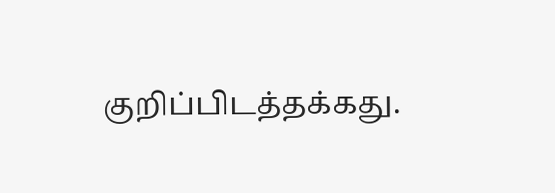குறிப்பிடத்தக்கது.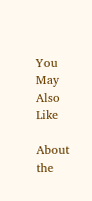You May Also Like

About the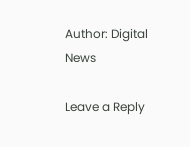Author: Digital News

Leave a Reply